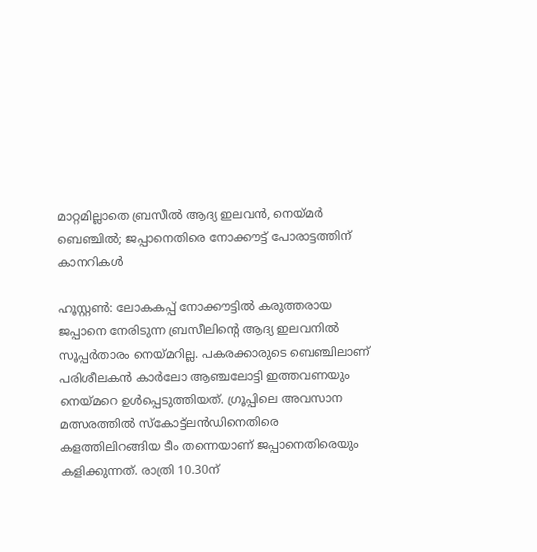മാറ്റമില്ലാതെ ബ്രസീൽ ആദ്യ ഇലവൻ, നെയ്മർ ബെഞ്ചിൽ; ജപ്പാനെതിരെ നോക്കൗട്ട് പോരാട്ടത്തിന് കാനറികൾ

ഹൂസ്റ്റൺ: ലോകകപ്പ് നോക്കൗട്ടിൽ കരുത്തരായ ജപ്പാനെ നേരിടുന്ന ബ്രസീലിന്‍റെ ആദ്യ ഇലവനിൽ സൂപ്പർതാരം നെയ്മറില്ല. പകരക്കാരുടെ ബെഞ്ചിലാണ് പരിശീലകൻ കാർലോ ആഞ്ചലോട്ടി ഇത്തവണയും നെയ്മറെ ഉൾപ്പെടുത്തിയത്. ഗ്രൂപ്പിലെ അവസാന മത്സരത്തിൽ സ്കോട്ട്ലൻഡിനെതിരെ കളത്തിലിറങ്ങിയ ടീം തന്നെയാണ് ജപ്പാനെതിരെയും കളിക്കുന്നത്. രാത്രി 10.30ന്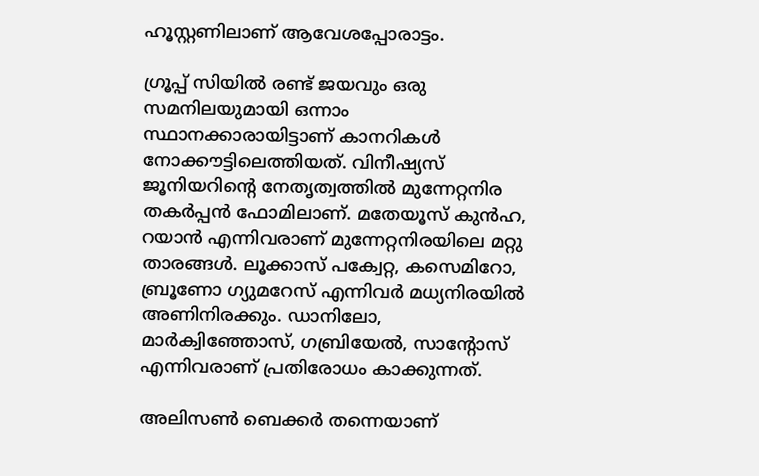ഹൂസ്റ്റണിലാണ് ആവേശപ്പോരാട്ടം.

ഗ്രൂപ്പ് സിയിൽ രണ്ട് ജയവും ഒരു സമനിലയുമായി ഒന്നാം സ്ഥാനക്കാരായിട്ടാണ് കാനറികൾ നോക്കൗട്ടിലെത്തിയത്. വിനീഷ്യസ് ജൂനിയറിന്റെ നേതൃത്വത്തിൽ മുന്നേറ്റനിര തകർപ്പൻ ഫോമിലാണ്. മതേയൂസ് കുൻഹ, റയാൻ എന്നിവരാണ് മുന്നേറ്റനിരയിലെ മറ്റു താരങ്ങൾ. ലൂക്കാസ് പക്വേറ്റ, കസെമിറോ, ബ്രൂണോ ഗ്യുമറേസ് എന്നിവർ മധ്യനിരയിൽ അണിനിരക്കും. ഡാനിലോ, മാർക്വിഞ്ഞോസ്, ഗബ്രിയേൽ, സാന്‍റോസ് എന്നിവരാണ് പ്രതിരോധം കാക്കുന്നത്.

അലിസൺ ബെക്കർ തന്നെയാണ്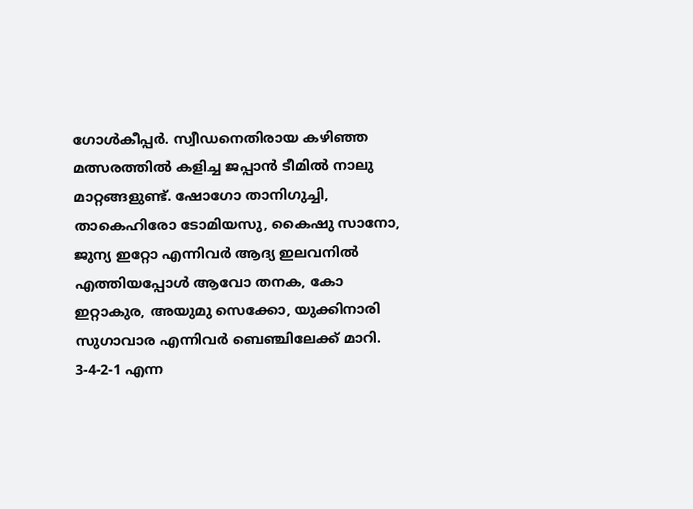ഗോൾകീപ്പർ. സ്വീഡനെതിരായ കഴിഞ്ഞ മത്സരത്തിൽ കളിച്ച ജപ്പാൻ ടീമിൽ നാലു മാറ്റങ്ങളുണ്ട്. ഷോഗോ താനിഗുച്ചി, താകെഹിരോ ടോമിയസു, കൈഷു സാനോ, ജുന്യ ഇറ്റോ എന്നിവർ ആദ്യ ഇലവനിൽ എത്തിയപ്പോൾ ആവോ തനക, കോ ഇറ്റാകുര, അയുമു സെക്കോ, യുക്കിനാരി സുഗാവാര എന്നിവർ ബെഞ്ചിലേക്ക് മാറി. 3-4-2-1 എന്ന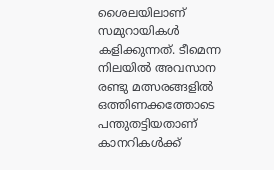ശൈലയിലാണ് സമുറായികൾ കളിക്കുന്നത്. ടീമെന്ന നിലയിൽ അവസാന രണ്ടു മത്സരങ്ങളിൽ ഒത്തിണക്കത്തോടെ പന്തുതട്ടിയതാണ് കാനറികൾക്ക്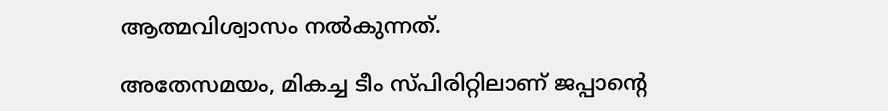ആത്മവിശ്വാസം നൽകുന്നത്.

അതേസമയം, മികച്ച ടീം സ്പിരിറ്റിലാണ് ജപ്പാന്റെ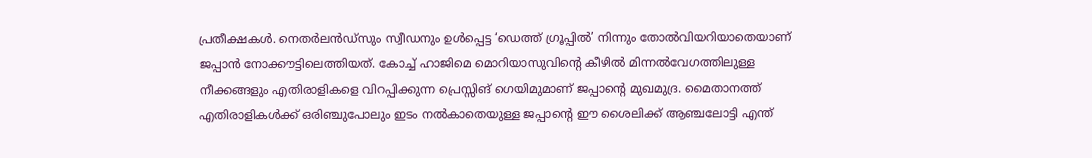പ്രതീക്ഷകൾ. നെതർലൻഡ്‌സും സ്വീഡനും ഉൾപ്പെട്ട ‘ഡെത്ത് ഗ്രൂപ്പിൽ’ നിന്നും തോൽവിയറിയാതെയാണ് ജപ്പാൻ നോക്കൗട്ടിലെത്തിയത്. കോച്ച് ഹാജിമെ മൊറിയാസുവിന്റെ കീഴിൽ മിന്നൽവേഗത്തിലുള്ള നീക്കങ്ങളും എതിരാളികളെ വിറപ്പിക്കുന്ന പ്രെസ്സിങ് ഗെയിമുമാണ് ജപ്പാന്റെ മുഖമുദ്ര. മൈതാനത്ത് എതിരാളികൾക്ക് ഒരിഞ്ചുപോലും ഇടം നൽകാതെയുള്ള ജപ്പാന്റെ ഈ ശൈലിക്ക് ആഞ്ചലോട്ടി എന്ത്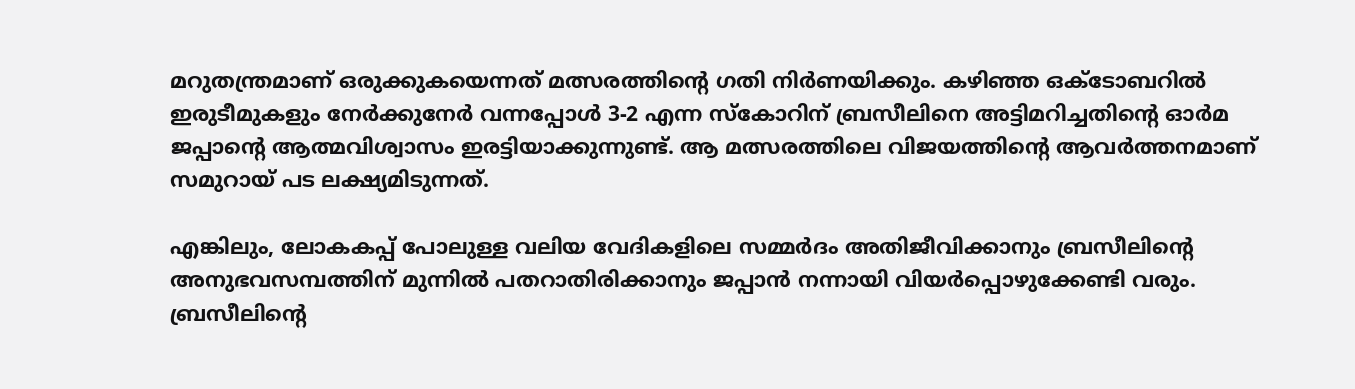മറുതന്ത്രമാണ് ഒരുക്കുകയെന്നത് മത്സരത്തിന്റെ ഗതി നിർണയിക്കും. കഴിഞ്ഞ ഒക്ടോബറിൽ ഇരുടീമുകളും നേർക്കുനേർ വന്നപ്പോൾ 3-2 എന്ന സ്കോറിന് ബ്രസീലിനെ അട്ടിമറിച്ചതിന്റെ ഓർമ ജപ്പാന്റെ ആത്മവിശ്വാസം ഇരട്ടിയാക്കുന്നുണ്ട്. ആ മത്സരത്തിലെ വിജയത്തിന്റെ ആവർത്തനമാണ് സമുറായ് പട ലക്ഷ്യമിടുന്നത്.

എങ്കിലും, ലോകകപ്പ് പോലുള്ള വലിയ വേദികളിലെ സമ്മർദം അതിജീവിക്കാനും ബ്രസീലിന്റെ അനുഭവസമ്പത്തിന് മുന്നിൽ പതറാതിരിക്കാനും ജപ്പാൻ നന്നായി വിയർപ്പൊഴുക്കേണ്ടി വരും. ബ്രസീലിന്റെ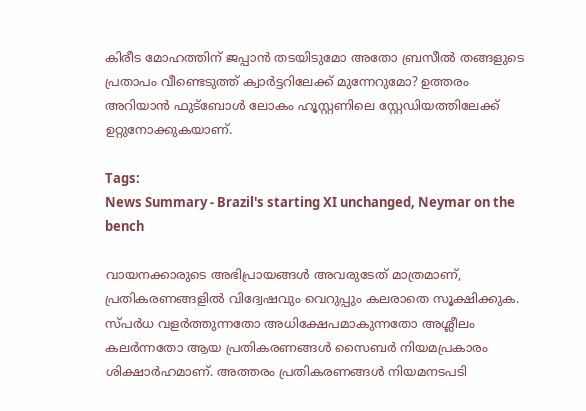കിരീട മോഹത്തിന് ജപ്പാൻ തടയിടുമോ അതോ ബ്രസീൽ തങ്ങളുടെ പ്രതാപം വീണ്ടെടുത്ത് ക്വാർട്ടറിലേക്ക് മുന്നേറുമോ? ഉത്തരം അറിയാൻ ഫുട്ബോൾ ലോകം ഹൂസ്റ്റണിലെ സ്റ്റേഡിയത്തിലേക്ക് ഉറ്റുനോക്കുകയാണ്.

Tags:
News Summary - Brazil's starting XI unchanged, Neymar on the bench

വായനക്കാരുടെ അഭിപ്രായങ്ങള്‍ അവരുടേത് മാത്രമാണ്, പ്രതികരണങ്ങളിൽ വിദ്വേഷവും വെറുപ്പും കലരാതെ സൂക്ഷിക്കുക. സ്പർധ വളർത്തുന്നതോ അധിക്ഷേപമാകുന്നതോ അശ്ലീലം കലർന്നതോ ആയ പ്രതികരണങ്ങൾ സൈബർ നിയമപ്രകാരം ശിക്ഷാർഹമാണ്. അത്തരം പ്രതികരണങ്ങൾ നിയമനടപടി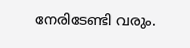നേരിടേണ്ടി വരും.